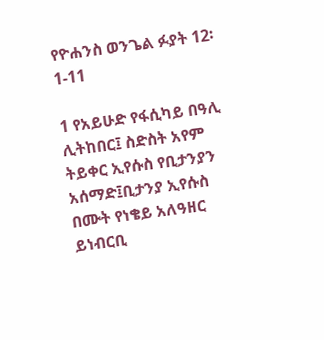የዮሐንስ ወንጌል ፉያት 12፡1-11

1 የአይሁድ የፋሲካይ በዓሊ ሊትከበር፤ ስድስት አየም ትይቀር ኢየሱስ የቢታንያን አሰማድ፤ቢታንያ ኢየሱስ በሙት የነቄይ አለዓዘር ይነብርቢ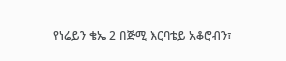የነሬይን ቄኤ 2 በጅሚ እርባቴይ አቆሮብን፣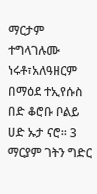ማርታም ተግላገሉሙ ነሩቶ፣አለዓዘርም በማዕደ ተኢየሱስ በድ ቆሮቡ ቦልይ ሀድ ኡታ ናሮ፡፡ 3 ማርያም ገትን ግድር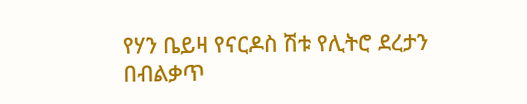የሃን ቤይዛ የናርዶስ ሽቱ የሊትሮ ደረታን በብልቃጥ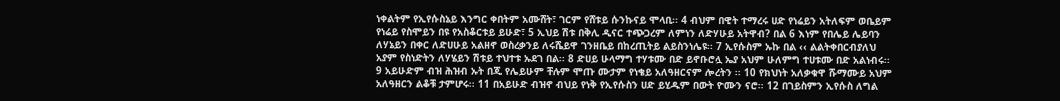ነቀልትም የኢየሱስኔይ እንግር ቀበትም አሙሸት፣ ገርም የሸቱይ ሱንኩናይ ሞላቢ፡፡ 4 ብህም በዊት ተማረሩ ሀድ የነሬይን አትለፍም ወቤይም የነሬይ የስሞይን በዩ የአስቆርቱይ ይሁድ፣ 5 ኢህይ ሽቱ በቅሊ ዲናር ተጭጋረም ለምነን ለድሃሁይ አትዋብ? በል 6 እነም የበሌይ ሌይባን ለሃኔይን በቀር ለድሀሁይ አልዘኖ ወስረቃንይ ለሩሼይዋ ገንዘቤይ በከረጢትይ ልይስንነሌዩ፡፡ 7 ኢየሱስም ኡኩ በል ‹‹ ልልትቀበርብያለህ አያም የስነድትን ለሃሄይን ሽቱይ ተህተቱ ኡደገ በል፡፡ 8 ድሀይ ሁላማግ ተሃቱሙ በድ ይኖቡሮሏ ኤያ አህም ሁለምግ ተሀቱሙ በድ አልነብሩ፡፡ 9 አይሁድም ብዝ ሕዝብ ኡት በጂ የሌይሁም ቸሉም ሞጡ ሙታም የነቄይ አለዓዘርናም ሎረትን ፡፡ 10 የክህነት አለቃቁዋ ሹማሙይ አህም አለዓዘርን ልቆቹ ታምሆሩ፡፡ 11 በአይሁድ ብዝኖ ብህይ የነቅ የኢየሱስን ሀድ ይሂዱም በውት ዮሙን ናሮ፡፡ 12 በገይስምን ኢየሱስ ለግል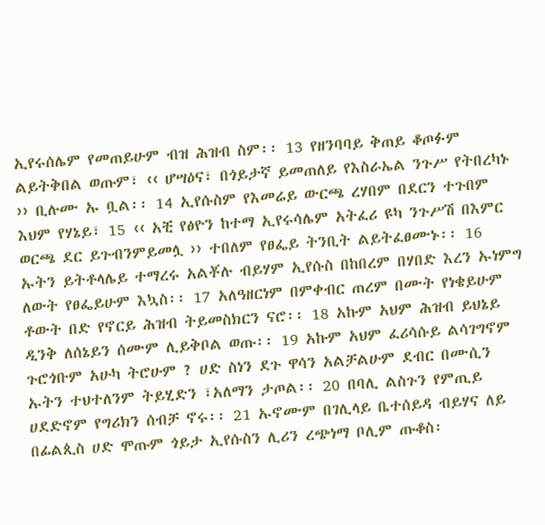ኢየሩሰሌም የመጠይሁም ብዝ ሕዝብ ስም፡፡ 13 የዘንባባይ ቅጠይ ቆጦፉም ልይትቅበል ወጡም፣ ‹‹ ሆሣዕና፣ በጎይታኛ ይመጠለይ የእስራኤል ንጉሥ የትበረካኑ ›› ቢሉሙ ኡ ቧል፡፡ 14 ኢየሱስም የእመሬይ ውርጫ ረሃበም በደርን ተጉበም እህም የሃኔይ፣ 15 ‹‹ አቺ የፅዮን ከተማ ኢየሩሳሌም አትፈሪ ዩካ ንጉሥሽ በእምር ወርጫ ደር ይጉብንምይመሏ ›› ተበለም የፀፌይ ትንቢት ልይትፈፀሙኑ፡፡ 16 ኡትን ይትቶላሌይ ተማረሩ አልቾሉ ብይሃም ኢየሱስ በከበረም በሃበድ እረን ኡነምግ ለውት የፀፌይሁም እኳስ፡፡ 17 አለዓዘርነም በምቀብር ጠረም በሙት የነቄይሁም ቶውት በድ የኖርይ ሕዝብ ትይመስክርን ናሮ፡፡ 18 አኩም አህም ሕዝብ ይህኔይ ዲንቅ ለሰኔይን ሰሙም ሊይቅቦል ወጡ፡፡ 19 አኩም አህም ፈሪሳሱይ ልሳገግኖም ጉሮጎቡም አሁካ ትሮሁም ? ሀድ ስነን ደጉ ዋሳን አልቻልሁም ደብር በሙሲን ኡትን ተህተለንም ትይሂድን ፣አለማን ታጦል፡፡ 20 በባሊ ልስጉን የምጢይ ሀደድኖም የግሪክን ሰብቻ ኖሩ፡፡ 21 ኡኖሙም በገሊላይ ቤተሰይዳ ብይሃና ለይ በፊልጲስ ሀድ ሞጡም ጎይታ ኢየሱስን ሊሪን ረጭነማ ቦሊም ጡቆስ፡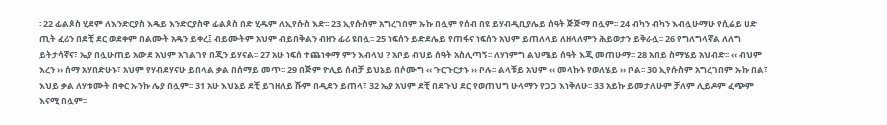፡ 22 ፊልጶስ ሂደም ለእንድርያስ እዴይ እንድርያስዋ ፊልጶስ በድ ሂዱም ለኢየሱስ እድ፡፡ 23 ኢየሱስም አግረገበም ኡኩ በሏም የሰብ በዩ ይሃብዲቢያሌይ ሰዓት ጅጅማ በሏም፡፡ 24 ብካን ብካን እብሏሁማሁ የሲሬይ ሀድ ጢት ፈሪን በደቺ ደር ወደቀም በልሙት አዴን ይቀረ፤ ብይሙትም አህም ብይበቅልን ብዘን ፊሪ ዩበሏ፡፡ 25 ነፍሰን ይድደሌይ የጠፋና ነፍሰን አህም ይጠለላይ ለዘላለምን ሕይወታን ይቅራሏ፡፡ 26 የግለግላኛል ለለግ ይትታሳኛና፣ ኤያ በሏሁጠይ አውደ አህም አገልገየ በጂን ይሃናል፡፡ 27 አሁ ነፍሰ ተጨነቀማ ምን እብላህ ? አቦይ ብህይ ሰዓት አስሊጣኝ፡፡ ለሃነምግ ልህሜይ ሰዓት እጂ መጠሁማ፡፡ 28 አበይ ስማሄይ አህብድ፡፡ ‹‹ ብህም እረን ›› ሰማ አሃበድሁኑ፣ አህም የሃብደሃናሁ ይበላል ቃል በሰማይ መጥ፡፡ 29 በጅም ዮሊይ ሰብቻ ይህኔይ በሶሙግ ‹‹ ጉርጉርታኑ ›› ቦሉ፡፡ ልላቹይ አህም ‹‹ መላኩኑ የወለሄይ ›› ቦል፡፡ 30 ኢየሱስም አግረገበም ኡኩ በል፣ እህይ ቃል ለሃቱሙት በቀር ኡንኩ ሌያ በሏም፡፡ 31 አሁ እህኔይ ደቺ ይገዘለይ ሹም በዲደን ይጠላ፣ 32 ኤያ አህም ደቺ በደጉህ ደር የወጠህግ ሁላማን የጋጋ እነቅለሁ፡፡ 33 አይኩ ይመታለሁም ቻለም ሊይዶም ፈጭም እናሚ በሏም፡፡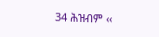34 ሕዝብም ‹‹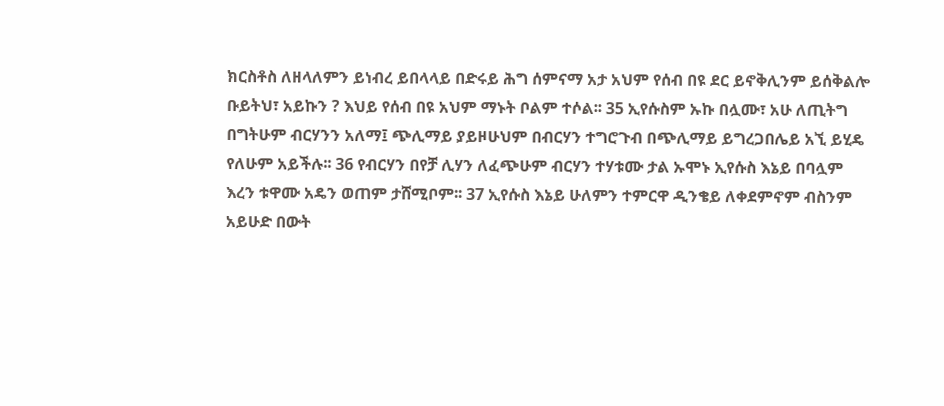ክርስቶስ ለዘላለምን ይነብረ ይበላላይ በድሩይ ሕግ ሰምናማ አታ አህም የሰብ በዩ ደር ይኖቅሊንም ይሰቅልሎ ቡይትህ፣ አይኩን ? እህይ የሰብ በዩ አህም ማኑት ቦልም ተሶል፡፡ 35 ኢየሱስም ኡኩ በሏሙ፣ አሁ ለጢትግ በግትሁም ብርሃንን አለማ፤ ጭሊማይ ያይዞሁህም በብርሃን ተግሮጉብ በጭሊማይ ይግረጋበሌይ አኚ ይሂዴ የለሁም አይችሉ፡፡ 36 የብርሃን በየቻ ሊሃን ለፈጭሁም ብርሃን ተሃቱሙ ታል ኡሞኑ ኢየሱስ እኔይ በባሏም እረን ቱዋሙ አዴን ወጠም ታሸሚቦም፡፡ 37 ኢየሱስ እኔይ ሁለምን ተምርዋ ዲንቄይ ለቀደምኖም ብስንም አይሁድ በውት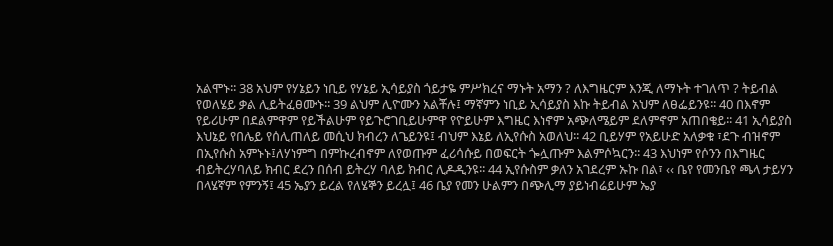አልሞኑ፡፡ 38 አህም የሃኔይን ነቢይ የሃኔይ ኢሳይያስ ጎይታዬ ምሥክረና ማኑት አማን ? ለእግዜርም እንጂ ለማኑት ተገለጥ ? ትይብል የወለሄይ ቃል ሊይትፈፀሙኑ፡፡ 39 ልህም ሊዮሙን አልቾሉ፤ ማኛምን ነቢይ ኢሳይያስ እኩ ትይብል አህም ለፀፌይንዩ፡፡ 40 በእኖም የይሪሁም በደልምዋም የይችልሁም የይጉሮገቢይሁምዋ የዮይሁም እግዜር እነኖም አጭለሜይም ደለምኖም አጠበቄይ፡፡ 41 ኢሳይያስ እህኔይ የበሌይ የሰሊጠለይ መሲህ ክብረን ለጌይንዩ፤ ብህም እኔይ ለኢየሱስ አወለህ፡፡ 42 ቢይሃም የአይሁድ አለቃቁ ፣ደጉ ብዝኖም በኢየሱስ አምኑኑ፤ለሃነምግ በምኩረብኖም ለየወጡም ፈሪሳሱይ በወፍርት ጐሏጡም እልምሶኳርን፡፡ 43 እህነም የሶንን በእግዜር ብይትረሃባለይ ክብር ደረን በሰብ ይትረሃ ባለይ ክብር ሊዶዲንዩ፡፡ 44 ኢየሱስም ቃለን አገደረም ኡኩ በል፣ ‹‹ ቤየ የመንቤየ ጫላ ታይሃን በላሄኛም የምንኝ፤ 45 ኤያን ይረል የለሄኞን ይረሏ፤ 46 ቤያ የመን ሁልምን በጭሊማ ያይነብሬይሁም ኤያ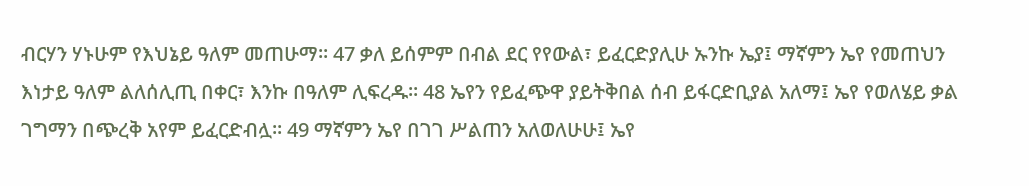ብርሃን ሃኑሁም የእህኔይ ዓለም መጠሁማ፡፡ 47 ቃለ ይሰምም በብል ደር የየውል፣ ይፈርድያሊሁ ኡንኩ ኤያ፤ ማኛምን ኤየ የመጠህን እነታይ ዓለም ልለሰሊጢ በቀር፣ እንኩ በዓለም ሊፍረዱ፡፡ 48 ኤየን የይፈጭዋ ያይትቅበል ሰብ ይፋርድቢያል አለማ፤ ኤየ የወለሄይ ቃል ገግማን በጭረቅ አየም ይፈርድብሏ፡፡ 49 ማኛምን ኤየ በገገ ሥልጠን አለወለሁሁ፤ ኤየ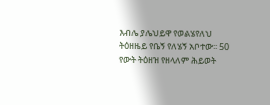እብሌ ያሌህይዋ የወልሄየለህ ትዕዘዜይ የቤኝ የለሄኝ አቦተው፡፡ 50 የውት ትዕዘዝ የዘላለም ሕይወት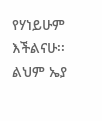የሃነይሁም እችልናሁ፡፡ ልህም ኤያ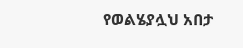የወልሄያሏህ አበታ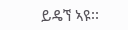ይዴኘ ኣዩ፡፡